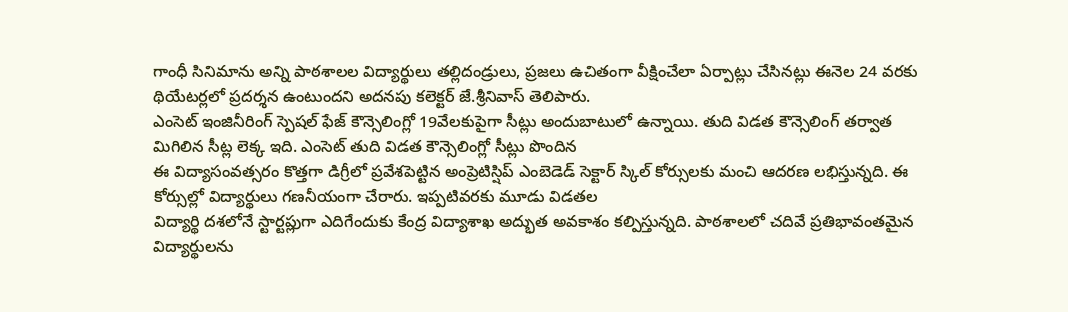గాంధీ సినిమాను అన్ని పాఠశాలల విద్యార్థులు తల్లిదండ్రులు, ప్రజలు ఉచితంగా వీక్షించేలా ఏర్పాట్లు చేసినట్లు ఈనెల 24 వరకు థియేటర్లలో ప్రదర్శన ఉంటుందని అదనపు కలెక్టర్ జే.శ్రీనివాస్ తెలిపారు.
ఎంసెట్ ఇంజినీరింగ్ స్పెషల్ ఫేజ్ కౌన్సెలింగ్లో 19వేలకుపైగా సీట్లు అందుబాటులో ఉన్నాయి. తుది విడత కౌన్సెలింగ్ తర్వాత మిగిలిన సీట్ల లెక్క ఇది. ఎంసెట్ తుది విడత కౌన్సెలింగ్లో సీట్లు పొందిన
ఈ విద్యాసంవత్సరం కొత్తగా డిగ్రీలో ప్రవేశపెట్టిన అంప్రెటిస్షిప్ ఎంబెడెడ్ సెక్టార్ స్కిల్ కోర్సులకు మంచి ఆదరణ లభిస్తున్నది. ఈ కోర్సుల్లో విద్యార్థులు గణనీయంగా చేరారు. ఇప్పటివరకు మూడు విడతల
విద్యార్థి దశలోనే స్టార్టప్లుగా ఎదిగేందుకు కేంద్ర విద్యాశాఖ అద్భుత అవకాశం కల్పిస్తున్నది. పాఠశాలలో చదివే ప్రతిభావంతమైన విద్యార్థులను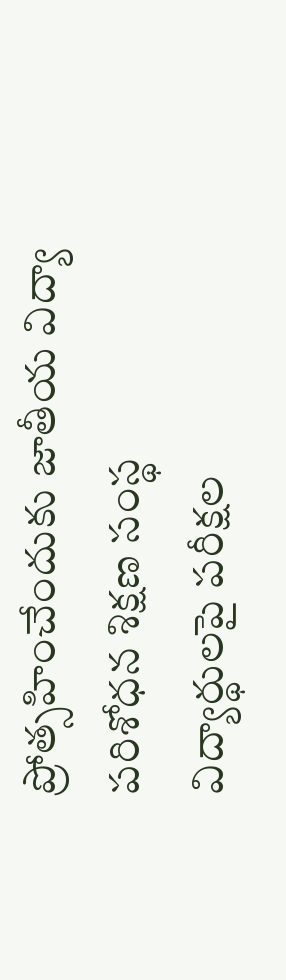ప్రోత్సహించేందుకు జాతీయ విద్యా పరిశోధన శిక్షణ సంస్థ
విద్యార్థులపై పరీక్షల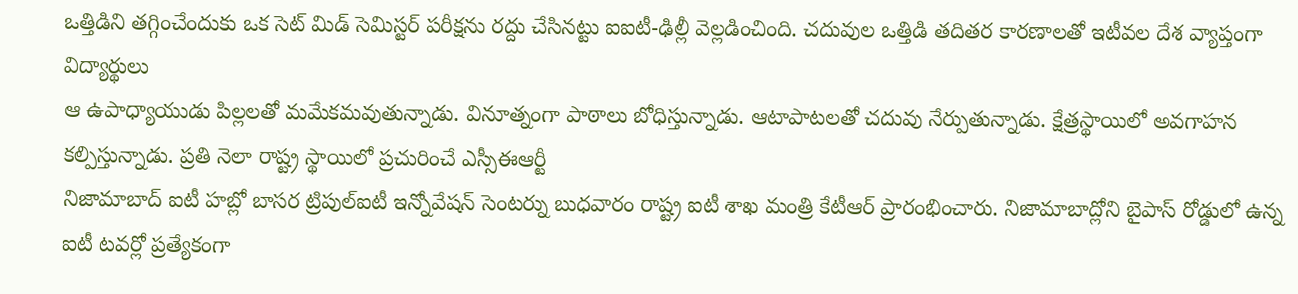ఒత్తిడిని తగ్గించేందుకు ఒక సెట్ మిడ్ సెమిస్టర్ పరీక్షను రద్దు చేసినట్టు ఐఐటీ-ఢిల్లీ వెల్లడించింది. చదువుల ఒత్తిడి తదితర కారణాలతో ఇటీవల దేశ వ్యాప్తంగా విద్యార్థులు
ఆ ఉపాధ్యాయుడు పిల్లలతో మమేకమవుతున్నాడు. వినూత్నంగా పాఠాలు బోధిస్తున్నాడు. ఆటాపాటలతో చదువు నేర్పుతున్నాడు. క్షేత్రస్థాయిలో అవగాహన కల్పిస్తున్నాడు. ప్రతి నెలా రాష్ట్ర స్థాయిలో ప్రచురించే ఎస్సీఈఆర్టీ
నిజామాబాద్ ఐటీ హబ్లో బాసర ట్రిపుల్ఐటీ ఇన్నోవేషన్ సెంటర్ను బుధవారం రాష్ట్ర ఐటీ శాఖ మంత్రి కేటీఆర్ ప్రారంభించారు. నిజామాబాద్లోని బైపాస్ రోడ్డులో ఉన్న ఐటీ టవర్లో ప్రత్యేకంగా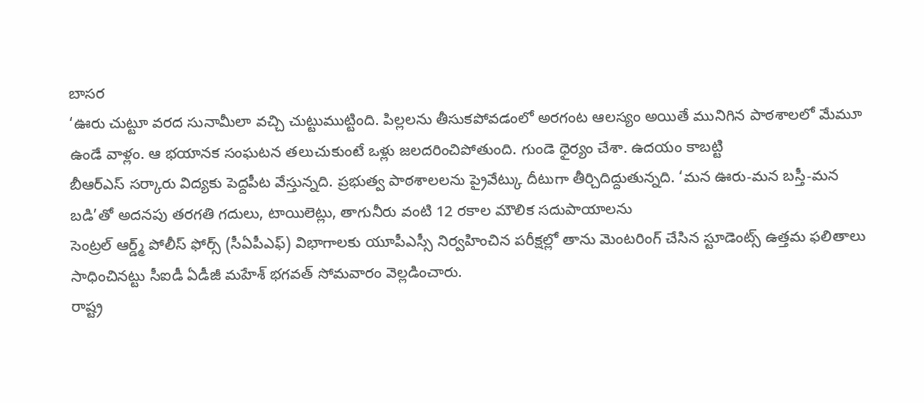బాసర
‘ఊరు చుట్టూ వరద సునామీలా వచ్చి చుట్టుముట్టింది. పిల్లలను తీసుకపోవడంలో అరగంట ఆలస్యం అయితే మునిగిన పాఠశాలలో మేమూ ఉండే వాళ్లం. ఆ భయానక సంఘటన తలుచుకుంటే ఒళ్లు జలదరించిపోతుంది. గుండె ధైర్యం చేశా. ఉదయం కాబట్టి
బీఆర్ఎస్ సర్కారు విద్యకు పెద్దపీట వేస్తున్నది. ప్రభుత్వ పాఠశాలలను ప్రైవేట్కు దీటుగా తీర్చిదిద్దుతున్నది. ‘మన ఊరు-మన బస్తీ-మన బడి’తో అదనపు తరగతి గదులు, టాయిలెట్లు, తాగునీరు వంటి 12 రకాల మౌలిక సదుపాయాలను
సెంట్రల్ ఆర్డ్మ్ పోలీస్ ఫోర్స్ (సీఏపీఎఫ్) విభాగాలకు యూపీఎస్సీ నిర్వహించిన పరీక్షల్లో తాను మెంటరింగ్ చేసిన స్టూడెంట్స్ ఉత్తమ ఫలితాలు సాధించినట్టు సీఐడీ ఏడీజీ మహేశ్ భగవత్ సోమవారం వెల్లడించారు.
రాష్ట్ర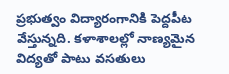ప్రభుత్వం విద్యారంగానికి పెద్దపీట వేస్తున్నది. కళాశాలల్లో నాణ్యమైన విద్యతో పాటు వసతులు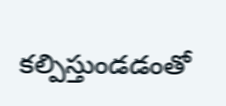కల్పిస్తుండడంతో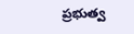ప్రభుత్వ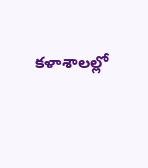కళాశాలల్లో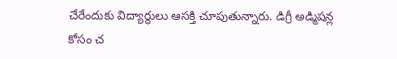చేరేందుకు విద్యార్థులు ఆసక్తి చూపుతున్నారు. డిగ్రీ అడ్మిషన్ల కోసం చ